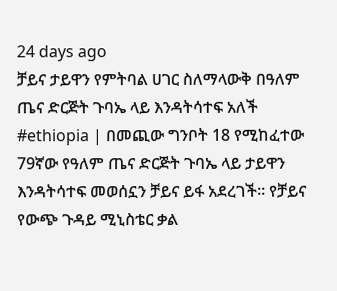24 days ago
ቻይና ታይዋን የምትባል ሀገር ስለማላውቅ በዓለም ጤና ድርጅት ጉባኤ ላይ እንዳትሳተፍ አለች
#ethiopia | በመጪው ግንቦት 18 የሚከፈተው 79ኛው የዓለም ጤና ድርጅት ጉባኤ ላይ ታይዋን እንዳትሳተፍ መወሰኗን ቻይና ይፋ አደረገች። የቻይና የውጭ ጉዳይ ሚኒስቴር ቃል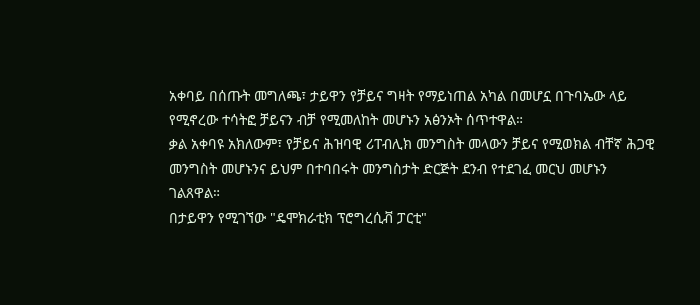አቀባይ በሰጡት መግለጫ፣ ታይዋን የቻይና ግዛት የማይነጠል አካል በመሆኗ በጉባኤው ላይ የሚኖረው ተሳትፎ ቻይናን ብቻ የሚመለከት መሆኑን አፅንኦት ሰጥተዋል።
ቃል አቀባዩ አክለውም፣ የቻይና ሕዝባዊ ሪፐብሊክ መንግስት መላውን ቻይና የሚወክል ብቸኛ ሕጋዊ መንግስት መሆኑንና ይህም በተባበሩት መንግስታት ድርጅት ደንብ የተደገፈ መርህ መሆኑን ገልጸዋል።
በታይዋን የሚገኘው "ዴሞክራቲክ ፕሮግረሲቭ ፓርቲ"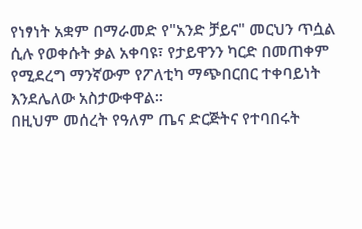የነፃነት አቋም በማራመድ የ"አንድ ቻይና" መርህን ጥሷል ሲሉ የወቀሱት ቃል አቀባዩ፣ የታይዋንን ካርድ በመጠቀም የሚደረግ ማንኛውም የፖለቲካ ማጭበርበር ተቀባይነት እንደሌለው አስታውቀዋል።
በዚህም መሰረት የዓለም ጤና ድርጅትና የተባበሩት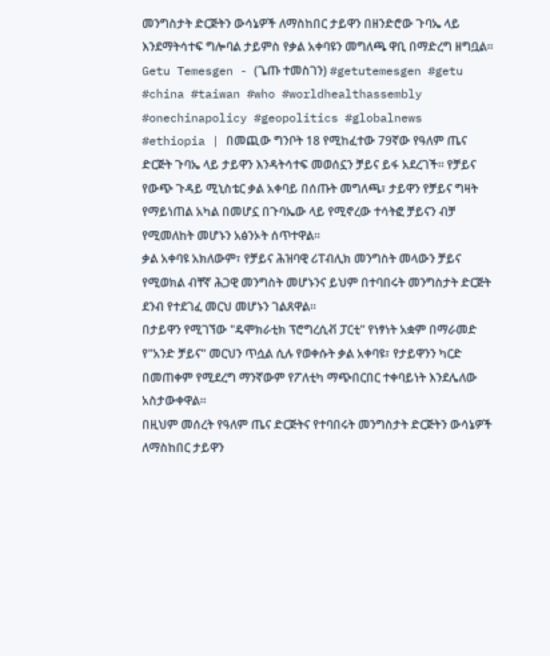መንግስታት ድርጅትን ውሳኔዎች ለማስከበር ታይዋን በዘንድሮው ጉባኤ ላይ እንደማትሳተፍ ግሎባል ታይምስ የቃል አቀባዩን መግለጫ ዋቢ በማድረግ ዘግቧል።
Getu Temesgen - (ጌጡ ተመስገን) #getutemesgen #getu
#china #taiwan #who #worldhealthassembly #onechinapolicy #geopolitics #globalnews
#ethiopia | በመጪው ግንቦት 18 የሚከፈተው 79ኛው የዓለም ጤና ድርጅት ጉባኤ ላይ ታይዋን እንዳትሳተፍ መወሰኗን ቻይና ይፋ አደረገች። የቻይና የውጭ ጉዳይ ሚኒስቴር ቃል አቀባይ በሰጡት መግለጫ፣ ታይዋን የቻይና ግዛት የማይነጠል አካል በመሆኗ በጉባኤው ላይ የሚኖረው ተሳትፎ ቻይናን ብቻ የሚመለከት መሆኑን አፅንኦት ሰጥተዋል።
ቃል አቀባዩ አክለውም፣ የቻይና ሕዝባዊ ሪፐብሊክ መንግስት መላውን ቻይና የሚወክል ብቸኛ ሕጋዊ መንግስት መሆኑንና ይህም በተባበሩት መንግስታት ድርጅት ደንብ የተደገፈ መርህ መሆኑን ገልጸዋል።
በታይዋን የሚገኘው "ዴሞክራቲክ ፕሮግረሲቭ ፓርቲ" የነፃነት አቋም በማራመድ የ"አንድ ቻይና" መርህን ጥሷል ሲሉ የወቀሱት ቃል አቀባዩ፣ የታይዋንን ካርድ በመጠቀም የሚደረግ ማንኛውም የፖለቲካ ማጭበርበር ተቀባይነት እንደሌለው አስታውቀዋል።
በዚህም መሰረት የዓለም ጤና ድርጅትና የተባበሩት መንግስታት ድርጅትን ውሳኔዎች ለማስከበር ታይዋን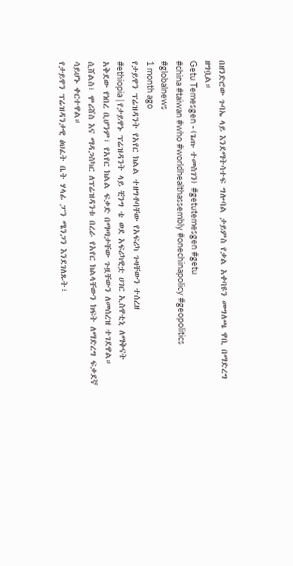በዘንድሮው ጉባኤ ላይ እንደማትሳተፍ ግሎባል ታይምስ የቃል አቀባዩን መግለጫ ዋቢ በማድረግ ዘግቧል።
Getu Temesgen - (ጌጡ ተመስገን) #getutemesgen #getu
#china #taiwan #who #worldhealthassembly #onechinapolicy #geopolitics #globalnews
1 month ago
የታይዋን ፕሬዝዳንት የአየር ክልል ተዘግቶባቸው የአፍሪካ ጉዛቸውን ተሰረዘ
#ethiopia | የታይዋኑ ፕሬዝዳንት ላይ ቺንግ ቴ ወደ አፍሪካዊቷ ሀገር ኢስዋቲኒ ለማቅናት አቅደው የነበረ ቢሆንም፣ የአየር ክልል ፍቃድ በማጣታቸው ጉዟቸውን ለመሰረዝ ተገደዋል።
ሲሸልስ፣ ሞሪሸስ እና ማዳጋስካር ለፕሬዝዳንቱ በረራ የአየር ክልላቸውን ክፍት ለማድረግ ፍቃደኛ ሳይሆኑ ቀርተዋል።
የታይዋን ፕሬዝዳንታዊ ፅህፈት ቤት ሃላፊ ፓን ሜንጋን እንደገለጹት፣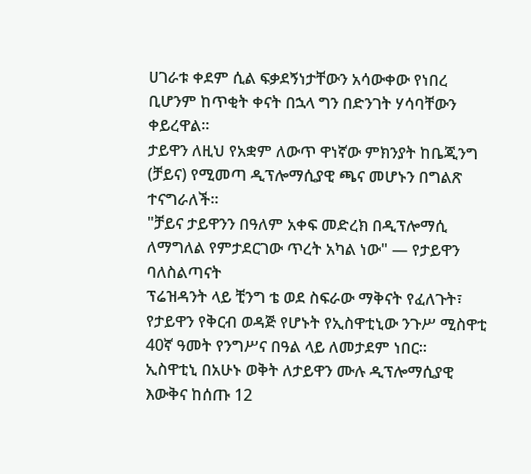ሀገራቱ ቀደም ሲል ፍቃደኝነታቸውን አሳውቀው የነበረ ቢሆንም ከጥቂት ቀናት በኋላ ግን በድንገት ሃሳባቸውን ቀይረዋል።
ታይዋን ለዚህ የአቋም ለውጥ ዋነኛው ምክንያት ከቤጂንግ (ቻይና) የሚመጣ ዲፕሎማሲያዊ ጫና መሆኑን በግልጽ ተናግራለች።
"ቻይና ታይዋንን በዓለም አቀፍ መድረክ በዲፕሎማሲ ለማግለል የምታደርገው ጥረት አካል ነው" — የታይዋን ባለስልጣናት
ፕሬዝዳንት ላይ ቺንግ ቴ ወደ ስፍራው ማቅናት የፈለጉት፣ የታይዋን የቅርብ ወዳጅ የሆኑት የኢስዋቲኒው ንጉሥ ሚስዋቲ 40ኛ ዓመት የንግሥና በዓል ላይ ለመታደም ነበር።
ኢስዋቲኒ በአሁኑ ወቅት ለታይዋን ሙሉ ዲፕሎማሲያዊ እውቅና ከሰጡ 12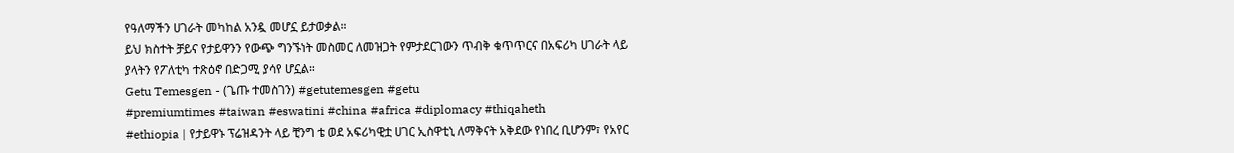የዓለማችን ሀገራት መካከል አንዷ መሆኗ ይታወቃል።
ይህ ክስተት ቻይና የታይዋንን የውጭ ግንኙነት መስመር ለመዝጋት የምታደርገውን ጥብቅ ቁጥጥርና በአፍሪካ ሀገራት ላይ ያላትን የፖለቲካ ተጽዕኖ በድጋሚ ያሳየ ሆኗል።
Getu Temesgen - (ጌጡ ተመስገን) #getutemesgen #getu
#premiumtimes #taiwan #eswatini #china #africa #diplomacy #thiqaheth
#ethiopia | የታይዋኑ ፕሬዝዳንት ላይ ቺንግ ቴ ወደ አፍሪካዊቷ ሀገር ኢስዋቲኒ ለማቅናት አቅደው የነበረ ቢሆንም፣ የአየር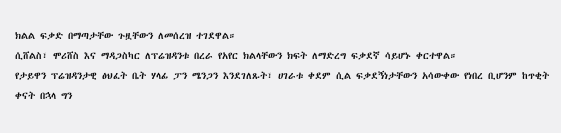ክልል ፍቃድ በማጣታቸው ጉዟቸውን ለመሰረዝ ተገደዋል።
ሲሸልስ፣ ሞሪሸስ እና ማዳጋስካር ለፕሬዝዳንቱ በረራ የአየር ክልላቸውን ክፍት ለማድረግ ፍቃደኛ ሳይሆኑ ቀርተዋል።
የታይዋን ፕሬዝዳንታዊ ፅህፈት ቤት ሃላፊ ፓን ሜንጋን እንደገለጹት፣ ሀገራቱ ቀደም ሲል ፍቃደኝነታቸውን አሳውቀው የነበረ ቢሆንም ከጥቂት ቀናት በኋላ ግን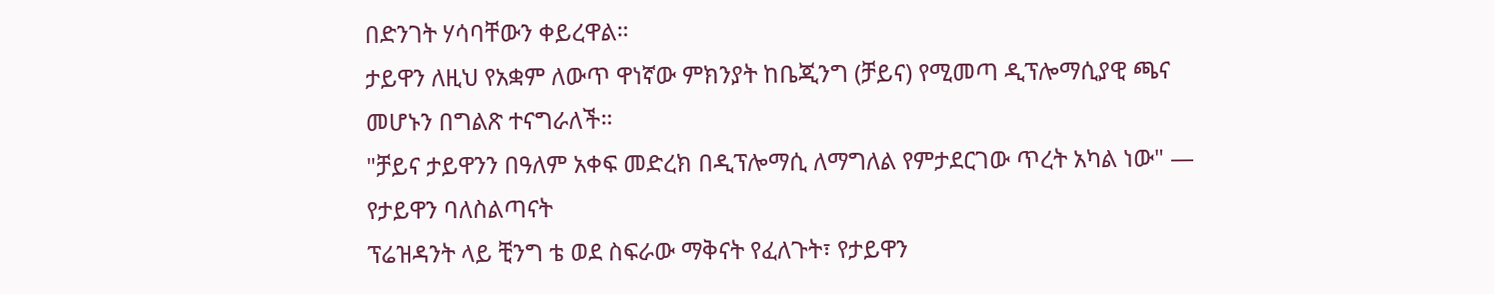በድንገት ሃሳባቸውን ቀይረዋል።
ታይዋን ለዚህ የአቋም ለውጥ ዋነኛው ምክንያት ከቤጂንግ (ቻይና) የሚመጣ ዲፕሎማሲያዊ ጫና መሆኑን በግልጽ ተናግራለች።
"ቻይና ታይዋንን በዓለም አቀፍ መድረክ በዲፕሎማሲ ለማግለል የምታደርገው ጥረት አካል ነው" — የታይዋን ባለስልጣናት
ፕሬዝዳንት ላይ ቺንግ ቴ ወደ ስፍራው ማቅናት የፈለጉት፣ የታይዋን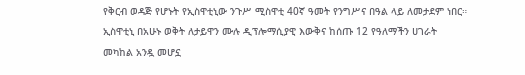የቅርብ ወዳጅ የሆኑት የኢስዋቲኒው ንጉሥ ሚስዋቲ 40ኛ ዓመት የንግሥና በዓል ላይ ለመታደም ነበር።
ኢስዋቲኒ በአሁኑ ወቅት ለታይዋን ሙሉ ዲፕሎማሲያዊ እውቅና ከሰጡ 12 የዓለማችን ሀገራት መካከል አንዷ መሆኗ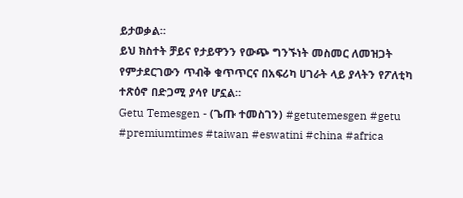ይታወቃል።
ይህ ክስተት ቻይና የታይዋንን የውጭ ግንኙነት መስመር ለመዝጋት የምታደርገውን ጥብቅ ቁጥጥርና በአፍሪካ ሀገራት ላይ ያላትን የፖለቲካ ተጽዕኖ በድጋሚ ያሳየ ሆኗል።
Getu Temesgen - (ጌጡ ተመስገን) #getutemesgen #getu
#premiumtimes #taiwan #eswatini #china #africa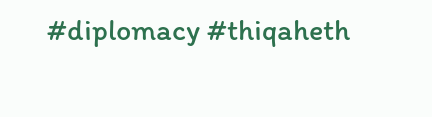#diplomacy #thiqaheth